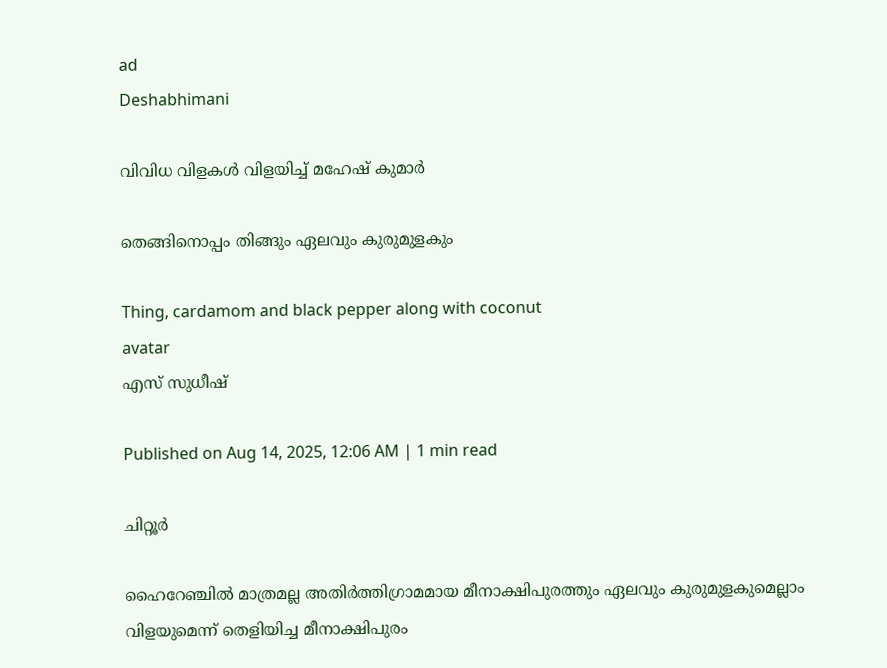ad
Deshabhimani

വിവിധ വിളകൾ വിളയിച്ച് മഹേഷ്‌ കുമാർ

തെങ്ങിനൊപ്പം തിങ്ങും ഏലവും കുരുമുളകും

Thing, cardamom and black pepper along with coconut
avatar
എസ്‌ സുധീഷ്‌

Published on Aug 14, 2025, 12:06 AM | 1 min read

ചിറ്റൂർ

ഹൈറേഞ്ചിൽ മാത്രമല്ല അതിർത്തിഗ്രാമമായ മീനാക്ഷിപുരത്തും ഏലവും കുരുമുളകുമെല്ലാം വിളയുമെന്ന്‌ തെളിയിച്ച മീനാക്ഷിപുരം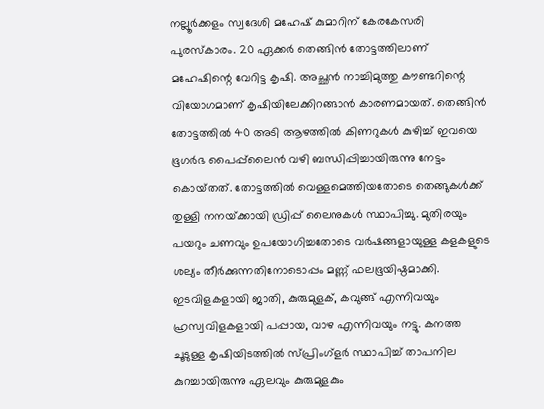നല്ലൂർക്കളം സ്വദേശി മഹേഷ്‌ കുമാറിന്‌ കേരകേസരി പുരസ്‌കാരം. 20 ഏക്കർ തെങ്ങിൻ തോട്ടത്തിലാണ്‌ മഹേഷിന്റെ വേറിട്ട കൃഷി. അച്ഛൻ നാച്ചിമുത്തു കൗണ്ടറിന്റെ വിയോഗമാണ്‌ കൃഷിയിലേക്കിറങ്ങാൻ കാരണമായത്‌. തെങ്ങിൻ തോട്ടത്തിൽ 40 അടി ആഴത്തിൽ കിണറുകൾ കുഴിച്ച്‌ ഇവയെ ഭൂഗർഭ പൈപ്പ്‌ലൈൻ വഴി ബന്ധിപ്പിച്ചായിരുന്നു നേട്ടം കൊയ്‌തത്‌. തോട്ടത്തിൽ വെള്ളമെത്തിയതോടെ തെങ്ങുകൾക്ക് തുള്ളി നനയ്‌ക്കായി ഡ്രിപ്പ് ലൈനുകൾ സ്ഥാപിച്ചു. മുതിരയും പയറും ചണവും ഉപയോഗിച്ചതോടെ വർഷങ്ങളായുള്ള കളകളുടെ ശല്യം തീർക്കുന്നതിനോടൊപ്പം മണ്ണ്‌ ഫലഭൂയിഷ്ഠമാക്കി. ഇടവിളകളായി ജാതി, കുരുമുളക്, കവുങ്ങ് എന്നിവയും ഹ്രസ്വവിളകളായി പപ്പായ, വാഴ എന്നിവയും നട്ടു. കനത്ത ചൂടുള്ള കൃഷിയിടത്തിൽ സ്‌പ്രിംഗ്‌ളർ സ്ഥാപിച്ച്‌ താപനില കുറച്ചായിരുന്നു ഏലവും കുരുമുളകും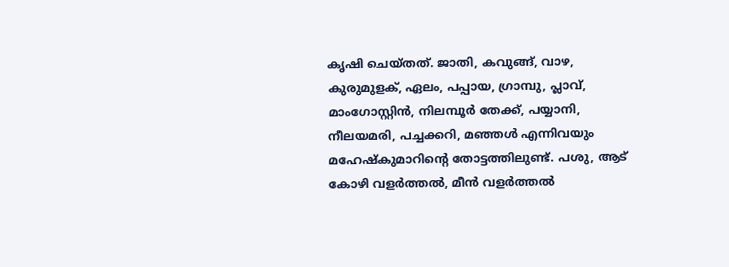കൃഷി ചെയ്‌തത്‌. ജാതി, കവുങ്ങ്, വാഴ, കുരുമുളക്, ഏലം, പപ്പായ, ഗ്രാമ്പു, പ്ലാവ്, മാംഗോസ്റ്റിൻ, നിലമ്പൂർ തേക്ക്, പയ്യാനി, നീലയമരി, പച്ചക്കറി, മഞ്ഞൾ എന്നിവയും മഹേഷ്‌കുമാറിന്റെ തോട്ടത്തിലുണ്ട്‌. പശു, ആട് കോഴി വളർത്തൽ, മീൻ വളർത്തൽ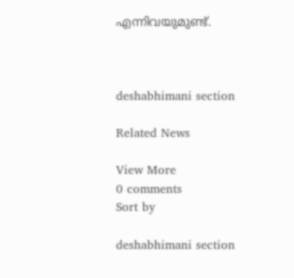എന്നിവയുമുണ്ട്‌.



deshabhimani section

Related News

View More
0 comments
Sort by

deshabhimani section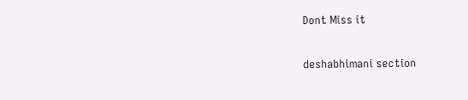Dont Miss it

deshabhimani section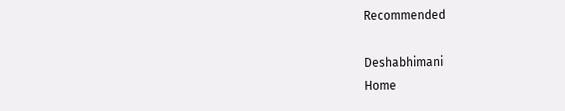Recommended

Deshabhimani
Home